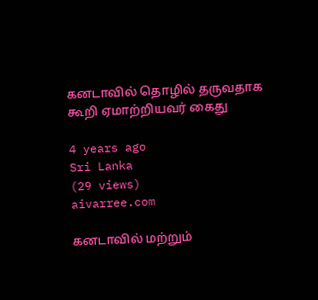கனடாவில் தொழில் தருவதாக கூறி ஏமாற்றியவர் கைது

4 years ago
Sri Lanka
(29 views)
aivarree.com

கனடாவில் மற்றும்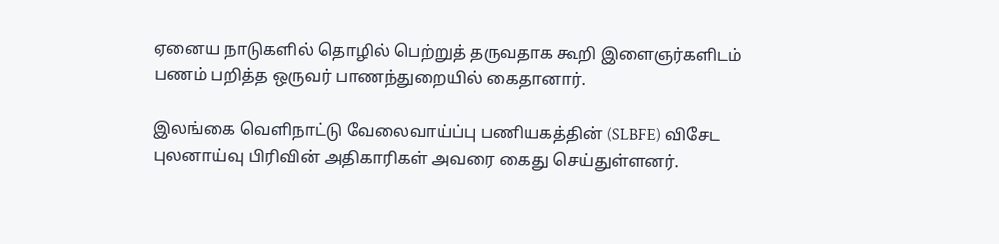ஏனைய நாடுகளில் தொழில் பெற்றுத் தருவதாக கூறி இளைஞர்களிடம் பணம் பறித்த ஒருவர் பாணந்துறையில் கைதானார்.

இலங்கை வெளிநாட்டு வேலைவாய்ப்பு பணியகத்தின் (SLBFE) விசேட புலனாய்வு பிரிவின் அதிகாரிகள் அவரை கைது செய்துள்ளனர்.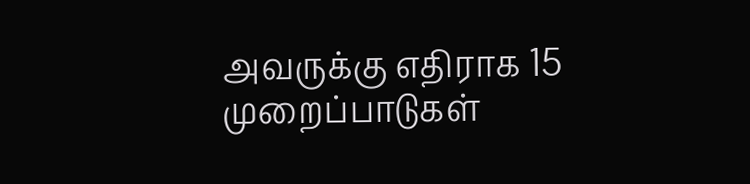அவருக்கு எதிராக 15 முறைப்பாடுகள்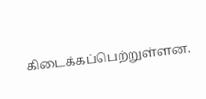கிடைக்கப்பெற்றுள்ளன.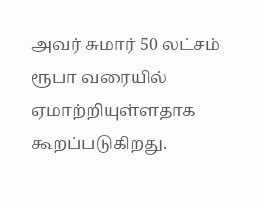அவர் சுமார் 50 லட்சம் ரூபா வரையில் ஏமாற்றியுள்ளதாக கூறப்படுகிறது.